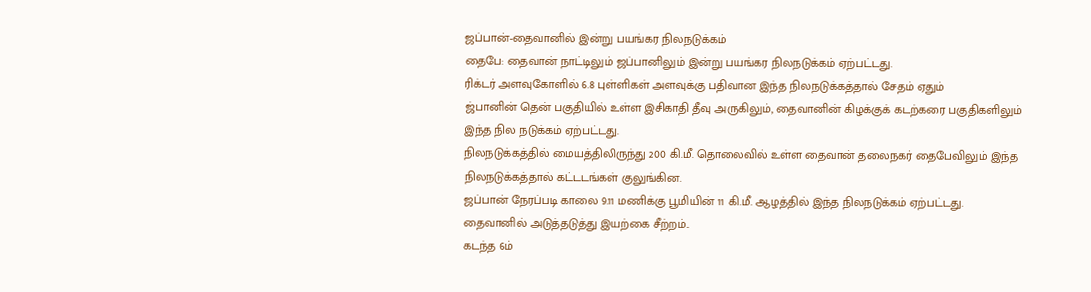ஜப்பான்-தைவானில் இன்று பயங்கர நிலநடுக்கம்
தைபே: தைவான் நாட்டிலும் ஜப்பானிலும் இன்று பயங்கர நிலநடுக்கம் ஏற்பட்டது.
ரிக்டர் அளவுகோளில் 6.8 புள்ளிகள் அளவுக்கு பதிவான இந்த நிலநடுக்கத்தால் சேதம் ஏதும்
ஜ்பானின் தென் பகுதியில் உள்ள இசிகாதி தீவு அருகிலும், தைவானின் கிழக்குக் கடற்கரை பகுதிகளிலும் இந்த நில நடுக்கம் ஏற்பட்டது.
நிலநடுக்கத்தில் மையத்திலிருந்து 200 கி.மீ. தொலைவில் உள்ள தைவான் தலைநகர் தைபேவிலும் இந்த நிலநடுக்கத்தால் கட்டடங்கள் குலுங்கின.
ஜப்பான் நேரப்படி காலை 9.11 மணிக்கு பூமியின் 11 கி.மீ. ஆழத்தில் இந்த நிலநடுக்கம் ஏற்பட்டது.
தைவானில் அடுத்தடுத்து இயற்கை சீற்றம்..
கடந்த 6ம்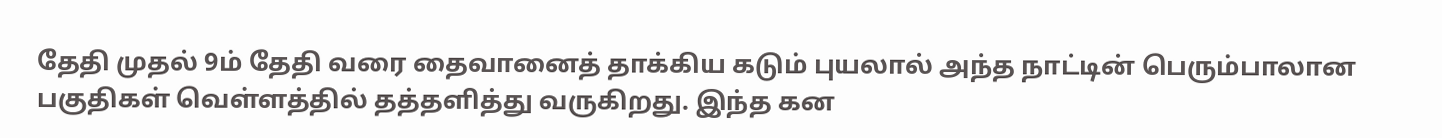தேதி முதல் 9ம் தேதி வரை தைவானைத் தாக்கிய கடும் புயலால் அந்த நாட்டின் பெரும்பாலான பகுதிகள் வெள்ளத்தில் தத்தளித்து வருகிறது. இந்த கன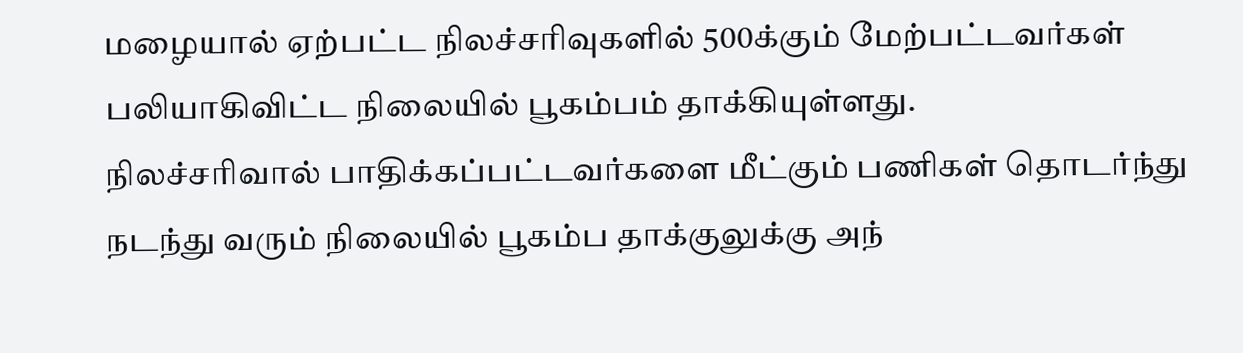மழையால் ஏற்பட்ட நிலச்சரிவுகளில் 500க்கும் மேற்பட்டவர்கள் பலியாகிவிட்ட நிலையில் பூகம்பம் தாக்கியுள்ளது.
நிலச்சரிவால் பாதிக்கப்பட்டவர்களை மீட்கும் பணிகள் தொடர்ந்து நடந்து வரும் நிலையில் பூகம்ப தாக்குலுக்கு அந்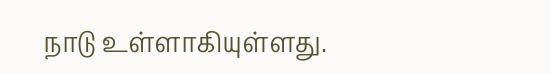நாடு உள்ளாகியுள்ளது.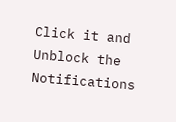Click it and Unblock the Notifications